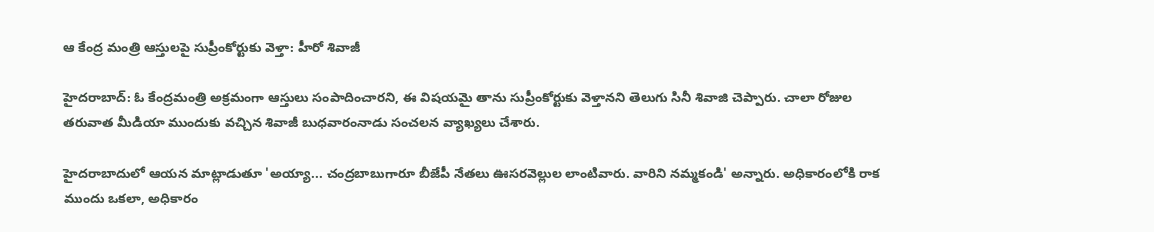ఆ కేంద్ర మంత్రి ఆస్తులపై సుప్రీంకోర్టుకు వెళ్తా: హీరో శివాజీ

హైదరాబాద్‌: ఓ కేంద్రమంత్రి అక్రమంగా ఆస్తులు సంపాదించారని, ఈ విషయమై తాను సుప్రీంకోర్టుకు వెళ్తానని తెలుగు సినీ శివాజి చెప్పారు. చాలా రోజుల తరువాత మీడియా ముందుకు వచ్చిన శివాజీ బుధవారంనాడు సంచలన వ్యాఖ్యలు చేశారు.

హైదరాబాదులో ఆయన మాట్లాడుతూ 'అయ్యా... చంద్రబాబుగారూ బీజేపీ నేతలు ఊసరవెల్లుల లాంటివారు. వారిని నమ్మకండి' అన్నారు. అధికారంలోకి రాక ముందు ఒకలా, అధికారం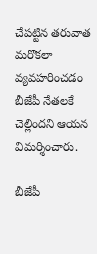చేపట్టిన తరువాత మరొకలా వ్యవహరించడం బీజేపీ నేతలకే చెల్లిందని ఆయన విమర్శించారు.

బీజేపీ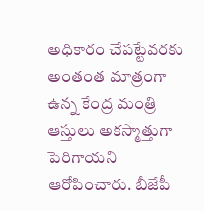అధికారం చేపట్టేవరకు అంతంత మాత్రంగా ఉన్న కేంద్ర మంత్రి ఆస్తులు అకస్మాత్తుగా పెరిగాయని ఆరోపించారు. బీజేపీ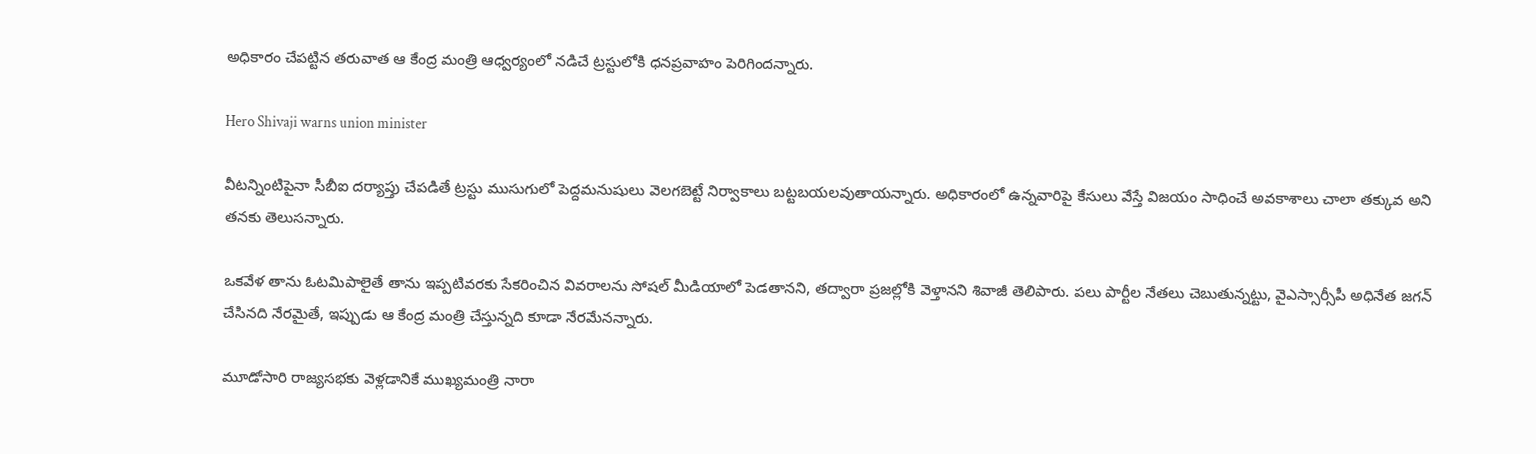అధికారం చేపట్టిన తరువాత ఆ కేంద్ర మంత్రి ఆధ్వర్యంలో నడిచే ట్రస్టులోకి ధనప్రవాహం పెరిగిందన్నారు.

Hero Shivaji warns union minister

వీటన్నింటిపైనా సీబీఐ దర్యాప్తు చేపడితే ట్రస్టు ముసుగులో పెద్దమనుషులు వెలగబెట్టే నిర్వాకాలు బట్టబయలవుతాయన్నారు. అధికారంలో ఉన్నవారిపై కేసులు వేస్తే విజయం సాధించే అవకాశాలు చాలా తక్కువ అని తనకు తెలుసన్నారు.

ఒకవేళ తాను ఓటమిపాలైతే తాను ఇప్పటివరకు సేకరించిన వివరాలను సోషల్ మీడియాలో పెడతానని, తద్వారా ప్రజల్లోకి వెళ్తానని శివాజీ తెలిపారు. పలు పార్టీల నేతలు చెబుతున్నట్టు, వైఎస్సార్సీపీ అధినేత జగన్ చేసినది నేరమైతే, ఇప్పుడు ఆ కేంద్ర మంత్రి చేస్తున్నది కూడా నేరమేనన్నారు.

మూడోసారి రాజ్యసభకు వెళ్లడానికే ముఖ్యమంత్రి నారా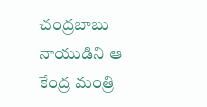చంద్రబాబు నాయుడిని ఆ కేంద్ర మంత్రి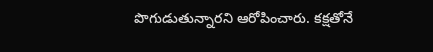పొగుడుతున్నారని ఆరోపించారు. కక్షతోనే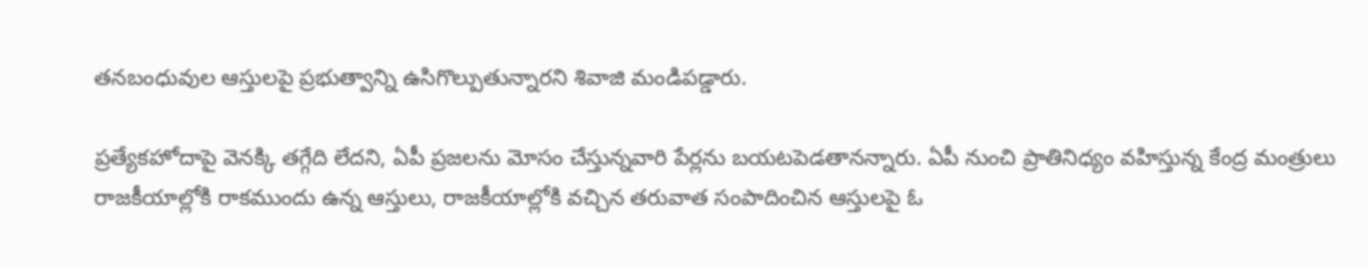తనబంధువుల ఆస్తులపై ప్రభుత్వాన్ని ఉసిగొల్పుతున్నారని శివాజి మండిపడ్డారు.

ప్రత్యేకహోదాపై వెనక్కి తగ్గేది లేదని, ఏపీ ప్రజలను మోసం చేస్తున్నవారి పేర్లను బయటపెడతానన్నారు. ఏపీ నుంచి ప్రాతినిధ్యం వహిస్తున్న కేంద్ర మంత్రులు రాజకీయాల్లోకి రాకముందు ఉన్న ఆస్తులు, రాజకీయాల్లోకి వచ్చిన తరువాత సంపాదించిన ఆస్తులపై ఓ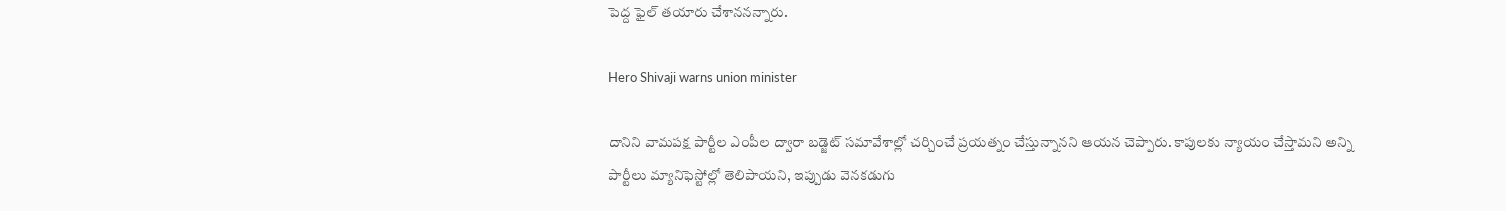పెద్ద ఫైల్ తయారు చేశాననన్నారు.

Hero Shivaji warns union minister

దానిని వామపక్ష పార్టీల ఎంపీల ద్వారా బడ్జెట్ సమావేశాల్లో చర్చించే ప్రయత్నం చేస్తున్నానని ఆయన చెప్పారు. కాపులకు న్యాయం చేస్తామని అన్ని పార్టీలు మ్యానిఫెస్టోల్లో తెలిపాయని, ఇప్పుడు వెనకడుగు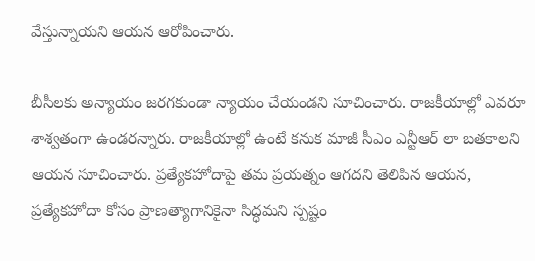వేస్తున్నాయని ఆయన ఆరోపించారు.

బీసీలకు అన్యాయం జరగకుండా న్యాయం చేయండని సూచించారు. రాజకీయాల్లో ఎవరూ శాశ్వతంగా ఉండరన్నారు. రాజకీయాల్లో ఉంటే కనుక మాజీ సీఎం ఎన్టీఆర్ లా బతకాలని ఆయన సూచించారు. ప్రత్యేకహోదాపై తమ ప్రయత్నం ఆగదని తెలిపిన ఆయన, ప్రత్యేకహోదా కోసం ప్రాణత్యాగానికైనా సిద్ధమని స్పష్టం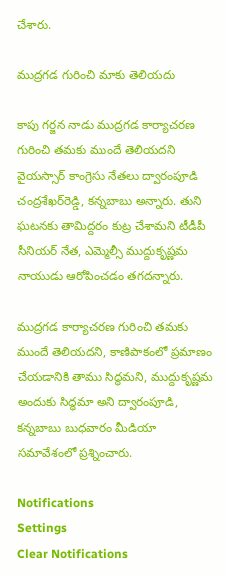చేశారు.

ముద్రగడ గురించి మాకు తెలియదు

కాపు గర్జన నాడు ముద్రగడ కార్యాచరణ గురించి తమకు ముందే తెలియదని వైయస్సార్ కాంగ్రెసు నేతలు ద్వారంపూడి చంద్రశేఖర్‌రెడ్డి, కన్నబాబు అన్నారు. తుని ఘటనకు తామిద్దరం కుట్ర చేశామని టీడీపీ సీనియర్ నేత, ఎమ్మెల్సీ ముద్దుకృష్ణమ నాయుడు ఆరోపించడం తగదన్నారు.

ముద్రగడ కార్యాచరణ గురించి తమకు ముందే తెలియదని, కాణిపాకంలో ప్రమాణం చేయడానికి తాము సిద్ధమని, ముద్దుకృష్ణమ అందుకు సిద్ధమా అని ద్వారంపూడి, కన్నబాబు బుధవారం మీడియా సమావేశంలో ప్రశ్నించారు.

Notifications
Settings
Clear Notifications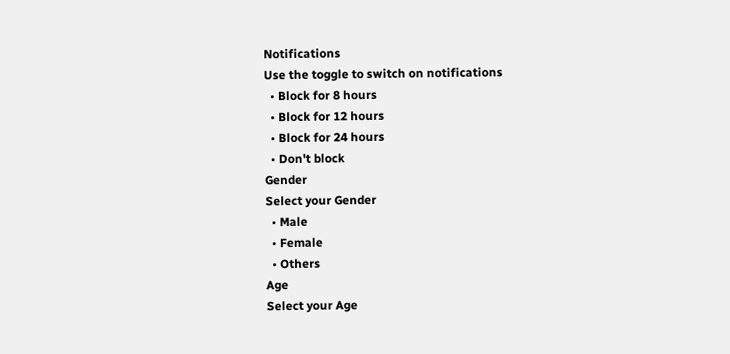Notifications
Use the toggle to switch on notifications
  • Block for 8 hours
  • Block for 12 hours
  • Block for 24 hours
  • Don't block
Gender
Select your Gender
  • Male
  • Female
  • Others
Age
Select your Age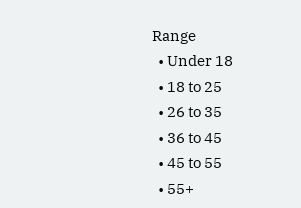Range
  • Under 18
  • 18 to 25
  • 26 to 35
  • 36 to 45
  • 45 to 55
  • 55+